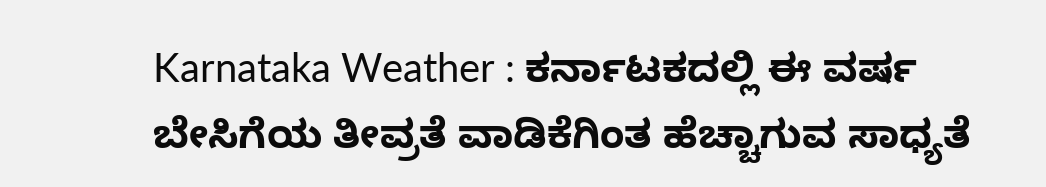Karnataka Weather : ಕರ್ನಾಟಕದಲ್ಲಿ ಈ ವರ್ಷ ಬೇಸಿಗೆಯ ತೀವ್ರತೆ ವಾಡಿಕೆಗಿಂತ ಹೆಚ್ಚಾಗುವ ಸಾಧ್ಯತೆ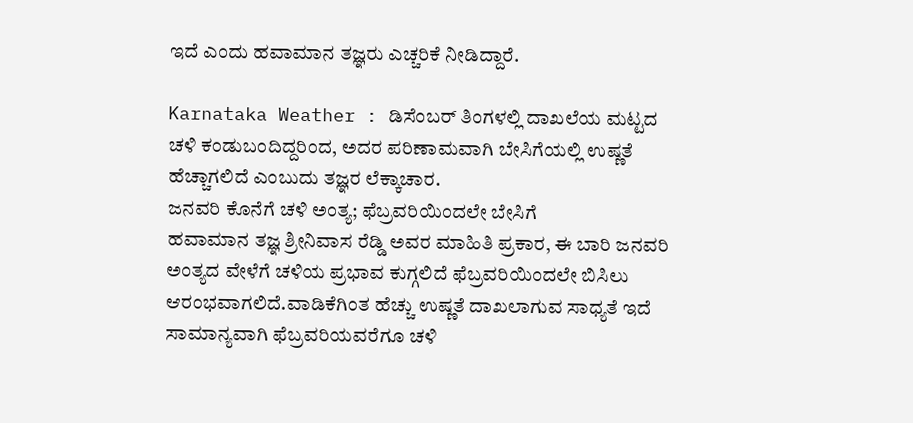ಇದೆ ಎಂದು ಹವಾಮಾನ ತಜ್ಞರು ಎಚ್ಚರಿಕೆ ನೀಡಿದ್ದಾರೆ.

Karnataka Weather : ಡಿಸೆಂಬರ್ ತಿಂಗಳಲ್ಲಿ ದಾಖಲೆಯ ಮಟ್ಟದ ಚಳಿ ಕಂಡುಬಂದಿದ್ದರಿಂದ, ಅದರ ಪರಿಣಾಮವಾಗಿ ಬೇಸಿಗೆಯಲ್ಲಿ ಉಷ್ಣತೆ ಹೆಚ್ಚಾಗಲಿದೆ ಎಂಬುದು ತಜ್ಞರ ಲೆಕ್ಕಾಚಾರ.
ಜನವರಿ ಕೊನೆಗೆ ಚಳಿ ಅಂತ್ಯ; ಫೆಬ್ರವರಿಯಿಂದಲೇ ಬೇಸಿಗೆ
ಹವಾಮಾನ ತಜ್ಞ ಶ್ರೀನಿವಾಸ ರೆಡ್ಡಿ ಅವರ ಮಾಹಿತಿ ಪ್ರಕಾರ, ಈ ಬಾರಿ ಜನವರಿ ಅಂತ್ಯದ ವೇಳೆಗೆ ಚಳಿಯ ಪ್ರಭಾವ ಕುಗ್ಗಲಿದೆ ಫೆಬ್ರವರಿಯಿಂದಲೇ ಬಿಸಿಲು ಆರಂಭವಾಗಲಿದೆ.ವಾಡಿಕೆಗಿಂತ ಹೆಚ್ಚು ಉಷ್ಣತೆ ದಾಖಲಾಗುವ ಸಾಧ್ಯತೆ ಇದೆ
ಸಾಮಾನ್ಯವಾಗಿ ಫೆಬ್ರವರಿಯವರೆಗೂ ಚಳಿ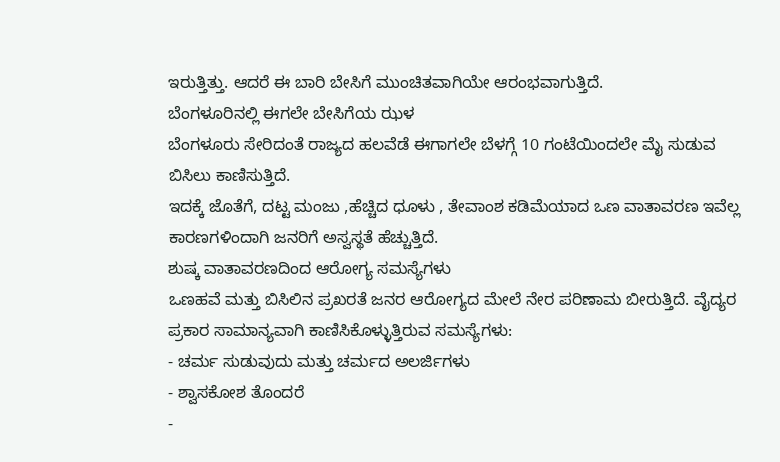ಇರುತ್ತಿತ್ತು. ಆದರೆ ಈ ಬಾರಿ ಬೇಸಿಗೆ ಮುಂಚಿತವಾಗಿಯೇ ಆರಂಭವಾಗುತ್ತಿದೆ.
ಬೆಂಗಳೂರಿನಲ್ಲಿ ಈಗಲೇ ಬೇಸಿಗೆಯ ಝಳ
ಬೆಂಗಳೂರು ಸೇರಿದಂತೆ ರಾಜ್ಯದ ಹಲವೆಡೆ ಈಗಾಗಲೇ ಬೆಳಗ್ಗೆ 10 ಗಂಟೆಯಿಂದಲೇ ಮೈ ಸುಡುವ ಬಿಸಿಲು ಕಾಣಿಸುತ್ತಿದೆ.
ಇದಕ್ಕೆ ಜೊತೆಗೆ, ದಟ್ಟ ಮಂಜು ,ಹೆಚ್ಚಿದ ಧೂಳು , ತೇವಾಂಶ ಕಡಿಮೆಯಾದ ಒಣ ವಾತಾವರಣ ಇವೆಲ್ಲ ಕಾರಣಗಳಿಂದಾಗಿ ಜನರಿಗೆ ಅಸ್ವಸ್ಥತೆ ಹೆಚ್ಚುತ್ತಿದೆ.
ಶುಷ್ಕ ವಾತಾವರಣದಿಂದ ಆರೋಗ್ಯ ಸಮಸ್ಯೆಗಳು
ಒಣಹವೆ ಮತ್ತು ಬಿಸಿಲಿನ ಪ್ರಖರತೆ ಜನರ ಆರೋಗ್ಯದ ಮೇಲೆ ನೇರ ಪರಿಣಾಮ ಬೀರುತ್ತಿದೆ. ವೈದ್ಯರ ಪ್ರಕಾರ ಸಾಮಾನ್ಯವಾಗಿ ಕಾಣಿಸಿಕೊಳ್ಳುತ್ತಿರುವ ಸಮಸ್ಯೆಗಳು:
- ಚರ್ಮ ಸುಡುವುದು ಮತ್ತು ಚರ್ಮದ ಅಲರ್ಜಿಗಳು
- ಶ್ವಾಸಕೋಶ ತೊಂದರೆ
-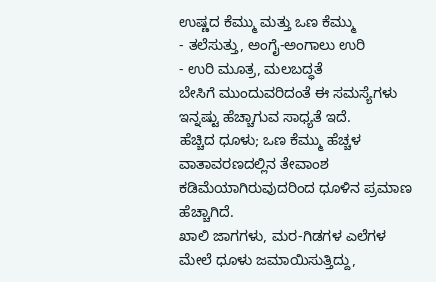ಉಷ್ಣದ ಕೆಮ್ಮು ಮತ್ತು ಒಣ ಕೆಮ್ಮು
- ತಲೆಸುತ್ತು, ಅಂಗೈ-ಅಂಗಾಲು ಉರಿ
- ಉರಿ ಮೂತ್ರ, ಮಲಬದ್ಧತೆ
ಬೇಸಿಗೆ ಮುಂದುವರಿದಂತೆ ಈ ಸಮಸ್ಯೆಗಳು ಇನ್ನಷ್ಟು ಹೆಚ್ಚಾಗುವ ಸಾಧ್ಯತೆ ಇದೆ.
ಹೆಚ್ಚಿದ ಧೂಳು; ಒಣ ಕೆಮ್ಮು ಹೆಚ್ಚಳ
ವಾತಾವರಣದಲ್ಲಿನ ತೇವಾಂಶ ಕಡಿಮೆಯಾಗಿರುವುದರಿಂದ ಧೂಳಿನ ಪ್ರಮಾಣ ಹೆಚ್ಚಾಗಿದೆ.
ಖಾಲಿ ಜಾಗಗಳು, ಮರ-ಗಿಡಗಳ ಎಲೆಗಳ ಮೇಲೆ ಧೂಳು ಜಮಾಯಿಸುತ್ತಿದ್ದು,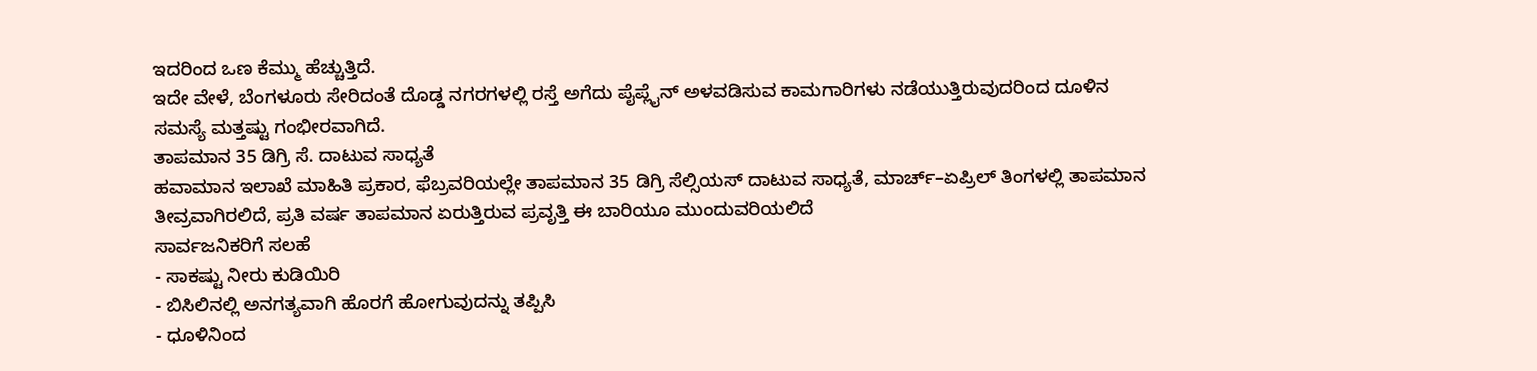ಇದರಿಂದ ಒಣ ಕೆಮ್ಮು ಹೆಚ್ಚುತ್ತಿದೆ.
ಇದೇ ವೇಳೆ, ಬೆಂಗಳೂರು ಸೇರಿದಂತೆ ದೊಡ್ಡ ನಗರಗಳಲ್ಲಿ ರಸ್ತೆ ಅಗೆದು ಪೈಪ್ಲೈನ್ ಅಳವಡಿಸುವ ಕಾಮಗಾರಿಗಳು ನಡೆಯುತ್ತಿರುವುದರಿಂದ ದೂಳಿನ ಸಮಸ್ಯೆ ಮತ್ತಷ್ಟು ಗಂಭೀರವಾಗಿದೆ.
ತಾಪಮಾನ 35 ಡಿಗ್ರಿ ಸೆ. ದಾಟುವ ಸಾಧ್ಯತೆ
ಹವಾಮಾನ ಇಲಾಖೆ ಮಾಹಿತಿ ಪ್ರಕಾರ, ಫೆಬ್ರವರಿಯಲ್ಲೇ ತಾಪಮಾನ 35 ಡಿಗ್ರಿ ಸೆಲ್ಸಿಯಸ್ ದಾಟುವ ಸಾಧ್ಯತೆ, ಮಾರ್ಚ್–ಏಪ್ರಿಲ್ ತಿಂಗಳಲ್ಲಿ ತಾಪಮಾನ ತೀವ್ರವಾಗಿರಲಿದೆ, ಪ್ರತಿ ವರ್ಷ ತಾಪಮಾನ ಏರುತ್ತಿರುವ ಪ್ರವೃತ್ತಿ ಈ ಬಾರಿಯೂ ಮುಂದುವರಿಯಲಿದೆ
ಸಾರ್ವಜನಿಕರಿಗೆ ಸಲಹೆ
- ಸಾಕಷ್ಟು ನೀರು ಕುಡಿಯಿರಿ
- ಬಿಸಿಲಿನಲ್ಲಿ ಅನಗತ್ಯವಾಗಿ ಹೊರಗೆ ಹೋಗುವುದನ್ನು ತಪ್ಪಿಸಿ
- ಧೂಳಿನಿಂದ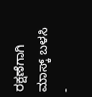ರಕ್ಷಣೆಗಾಗಿ ಮಾಸ್ಕ್ ಬಳಸಿ
-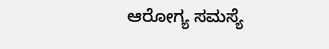ಆರೋಗ್ಯ ಸಮಸ್ಯೆ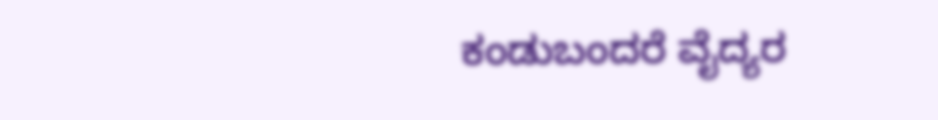ಕಂಡುಬಂದರೆ ವೈದ್ಯರ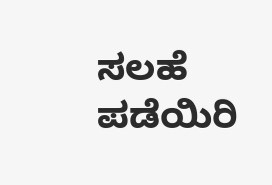ಸಲಹೆ ಪಡೆಯಿರಿ